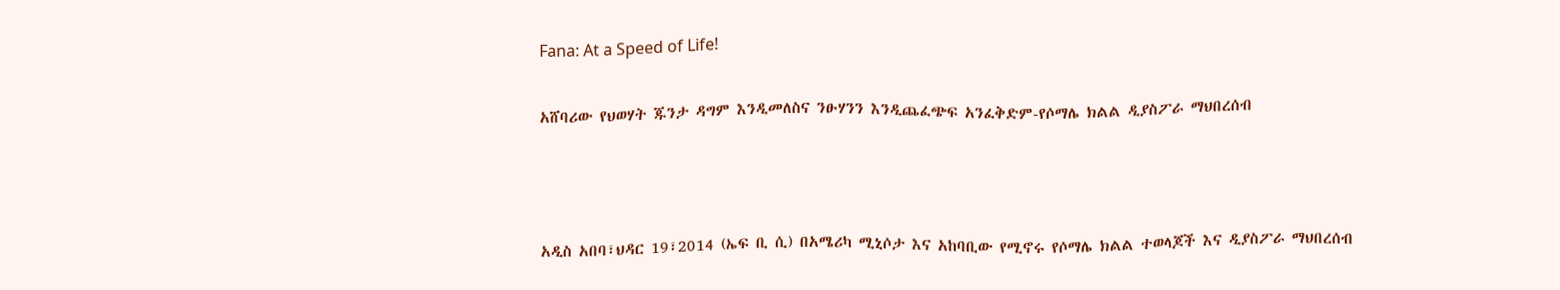Fana: At a Speed of Life!

አሸባሪው የህወሃት ጁንታ ዳግም እንዲመለስና ንፁሃንን እንዲጨፈጭፍ አንፈቅድም-የሶማሌ ክልል ዲያስፖራ ማህበረሰብ



አዲስ አበባ፣ህዳር 19፣2014 (ኤፍ ቢ ሲ) በአሜሪካ ሚኒሶታ እና አከባቢው የሚኖሩ የሶማሌ ክልል ተወላጆች እና ዲያስፖራ ማህበረሰብ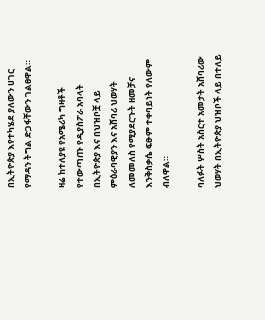በኢትዮጵያ እየተካሄደ ያለውን ሀገር የማዳን ትግል ድጋፋቸውን ገልፀዋል።

ዛሬ ከተለያዩ የአሜሪካ ግዛቶች የተውጣጡ የዲያስፖራ አባላት በኢትዮጵያ እና በህዝቦቿ ላይ ምዕራባዊያን እና አሸባሪ ህወሃት ለመመለስ የሚያደርጉት ዘመቻና እንቅስቃሴ ፍፁም ተቀባይነት የለውም ብለዋል።

ባለፉት ሦስት አስርተ አመታት አሸባሪው ህወሃት በኢትዮጵያ ህዝቦች ላይ በተለይ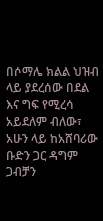በሶማሌ ክልል ህዝብ ላይ ያደረሰው በደል እና ግፍ የሚረሳ አይደለም ብለው፣ አሁን ላይ ከአሸባሪው ቡድን ጋር ዳግም ጋብቻን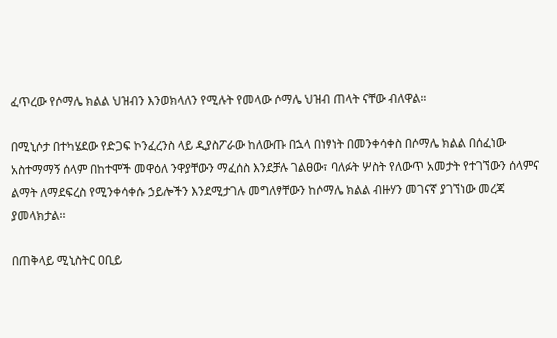ፈጥረው የሶማሌ ክልል ህዝብን እንወክላለን የሚሉት የመላው ሶማሌ ህዝብ ጠላት ናቸው ብለዋል።

በሚኒሶታ በተካሄደው የድጋፍ ኮንፈረንስ ላይ ዲያስፖራው ከለውጡ በኋላ በነፃነት በመንቀሳቀስ በሶማሌ ክልል በሰፈነው አስተማማኝ ሰላም በከተሞች መዋዕለ ንዋያቸውን ማፈሰስ እንደቻሉ ገልፀው፣ ባለፉት ሦስት የለውጥ አመታት የተገኘውን ሰላምና ልማት ለማደፍረስ የሚንቀሳቀሱ ኃይሎችን እንደሚታገሉ መግለፃቸውን ከሶማሌ ክልል ብዙሃን መገናኛ ያገኘነው መረጃ ያመላክታል፡፡

በጠቅላይ ሚኒስትር ዐቢይ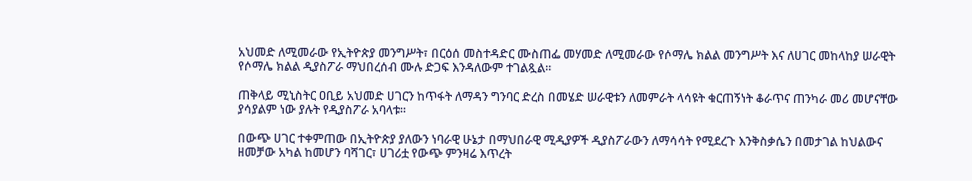አህመድ ለሚመራው የኢትዮጵያ መንግሥት፣ በርዕሰ መስተዳድር ሙስጠፌ መሃመድ ለሚመራው የሶማሌ ክልል መንግሥት እና ለሀገር መከላከያ ሠራዊት የሶማሌ ክልል ዲያስፖራ ማህበረሰብ ሙሉ ድጋፍ እንዳለውም ተገልጿል።

ጠቅላይ ሚኒስትር ዐቢይ አህመድ ሀገርን ከጥፋት ለማዳን ግንባር ድረስ በመሄድ ሠራዊቱን ለመምራት ላሳዩት ቁርጠኝነት ቆራጥና ጠንካራ መሪ መሆናቸው ያሳያልም ነው ያሉት የዲያስፖራ አባላቱ።

በውጭ ሀገር ተቀምጠው በኢትዮጵያ ያለውን ነባራዊ ሁኔታ በማህበራዊ ሚዲያዎች ዲያስፖራውን ለማሳሳት የሚደረጉ እንቅስቃሴን በመታገል ከህልውና ዘመቻው አካል ከመሆን ባሻገር፣ ሀገሪቷ የውጭ ምንዛሬ እጥረት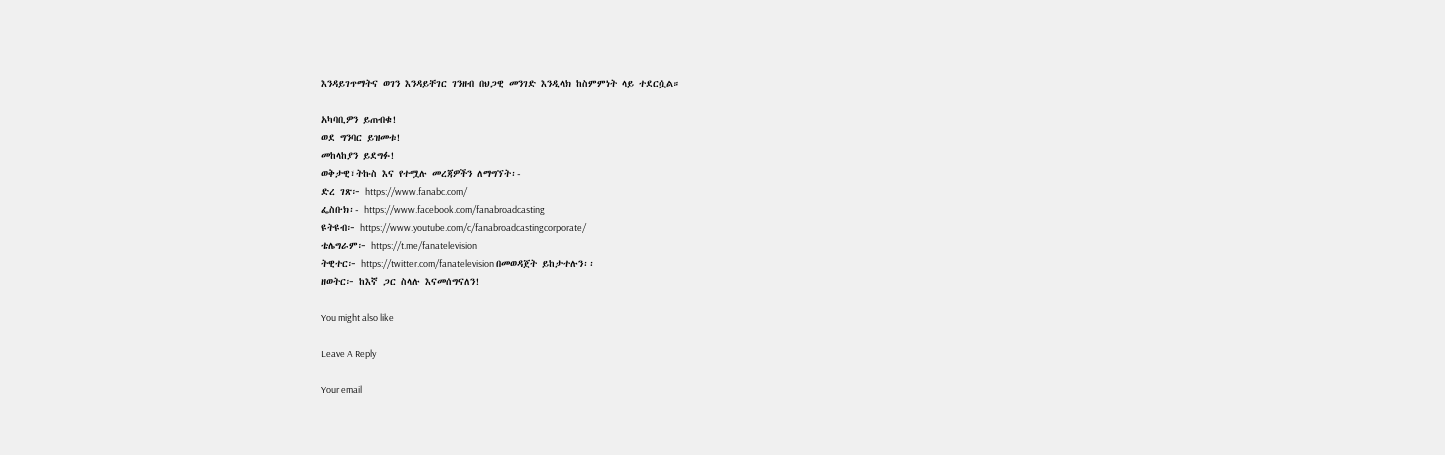እንዳይገጥማትና ወገን እንዳይቸገር ገንዘብ በህጋዊ መንገድ እንዲላክ ከስምምነት ላይ ተደርሷል።

አካባቢዎን ይጠብቁ!
ወደ ግንባር ይዝመቱ!
መከላከያን ይደግፉ!
ወቅታዊ፣ትኩስ እና የተሟሉ መረጃዎችን ለማግኘት፡-
ድረ ገጽ፦ https://www.fanabc.com/
ፌስቡክ፡- https://www.facebook.com/fanabroadcasting
ዩትዩብ፦ https://www.youtube.com/c/fanabroadcastingcorporate/
ቴሌግራም፦ https://t.me/fanatelevision
ትዊተር፦ https://twitter.com/fanatelevision በመወዳጀት ይከታተሉን፡፡
ዘወትር፦ ከእኛ ጋር ስላሉ እናመሰግናለን!

You might also like

Leave A Reply

Your email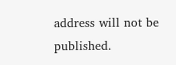address will not be published.